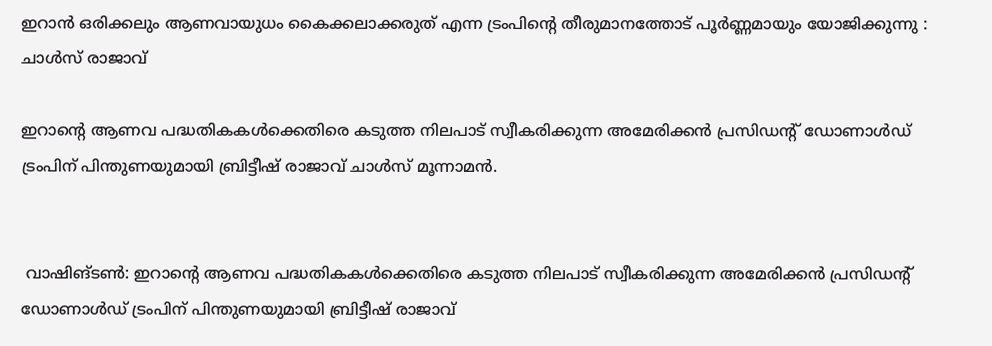ഇറാൻ ഒരിക്കലും ആണവായുധം കൈക്കലാക്കരുത് എന്ന ട്രംപിന്റെ തീരുമാനത്തോട് പൂർണ്ണമായും യോജിക്കുന്നു : ചാൾസ് രാജാവ്

ഇറാന്റെ ആണവ പദ്ധതികകൾക്കെതിരെ കടുത്ത നിലപാട് സ്വീകരിക്കുന്ന അമേരിക്കൻ പ്രസിഡന്റ് ഡോണാൾഡ് ട്രംപിന് പിന്തുണയുമായി ബ്രിട്ടീഷ് രാജാവ് ചാൾസ് മൂന്നാമൻ.


 വാഷിങ്ടൺ: ഇറാന്റെ ആണവ പദ്ധതികകൾക്കെതിരെ കടുത്ത നിലപാട് സ്വീകരിക്കുന്ന അമേരിക്കൻ പ്രസിഡന്റ് ഡോണാൾഡ് ട്രംപിന് പിന്തുണയുമായി ബ്രിട്ടീഷ് രാജാവ്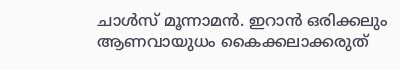ചാൾസ് മൂന്നാമൻ. ഇറാൻ ഒരിക്കലും ആണവായുധം കൈക്കലാക്കരുത്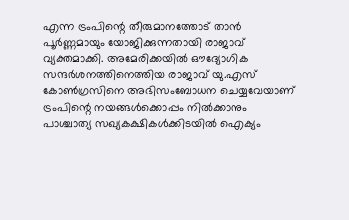എന്ന ട്രംപിന്റെ തീരുമാനത്തോട് താൻ പൂർണ്ണമായും യോജിക്കുന്നതായി രാജാവ് വ്യക്തമാക്കി. അമേരിക്കയിൽ ഔദ്യോഗിക സന്ദർശനത്തിനെത്തിയ രാജാവ് യു.എസ് കോൺഗ്രസിനെ അഭിസംബോധന ചെയ്യവേയാണ് ട്രംപിന്റെ നയങ്ങൾക്കൊപ്പം നിൽക്കാനും പാശ്ചാത്യ സഖ്യകക്ഷികൾക്കിടയിൽ ഐക്യം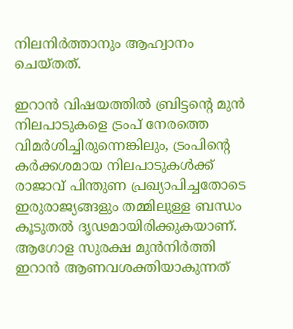നിലനിർത്താനും ആഹ്വാനം ചെയ്തത്.

ഇറാൻ വിഷയത്തിൽ ബ്രിട്ടന്റെ മുൻ നിലപാടുകളെ ട്രംപ് നേരത്തെ വിമർശിച്ചിരുന്നെങ്കിലും, ട്രംപിന്റെ കർക്കശമായ നിലപാടുകൾക്ക് രാജാവ് പിന്തുണ പ്രഖ്യാപിച്ചതോടെ ഇരുരാജ്യങ്ങളും തമ്മിലുള്ള ബന്ധം കൂടുതൽ ദൃഢമായിരിക്കുകയാണ്. ആഗോള സുരക്ഷ മുൻനിർത്തി ഇറാൻ ആണവശക്തിയാകുന്നത്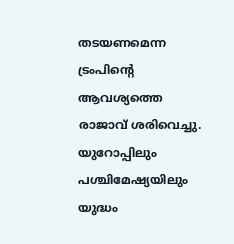തടയണമെന്ന ട്രംപിന്റെ ആവശ്യത്തെ രാജാവ് ശരിവെച്ചു. യുറോപ്പിലും പശ്ചിമേഷ്യയിലും യുദ്ധം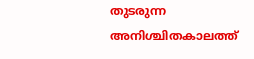തുടരുന്ന അനിശ്ചിതകാലത്ത്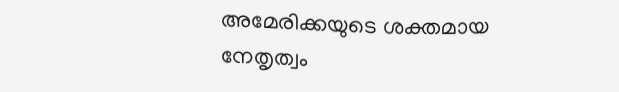അമേരിക്കയുടെ ശക്തമായ നേതൃത്വം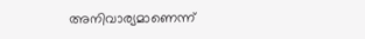അനിവാര്യമാണെന്ന്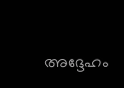അദ്ദേഹം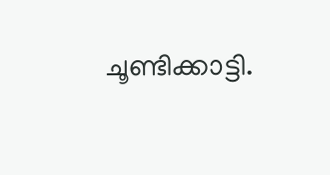ചൂണ്ടിക്കാട്ടി.